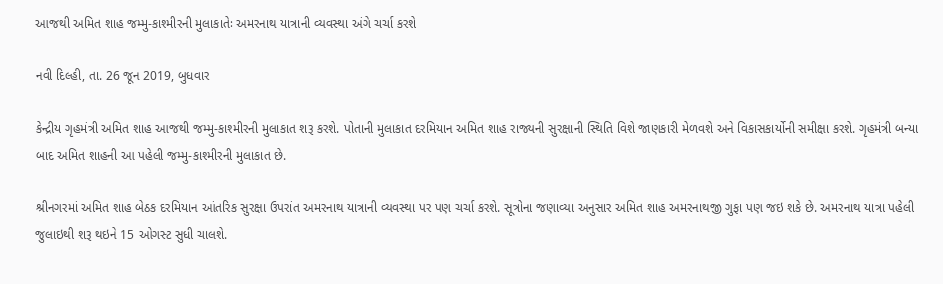આજથી અમિત શાહ જમ્મુ-કાશ્મીરની મુલાકાતેઃ અમરનાથ યાત્રાની વ્યવસ્થા અંગે ચર્ચા કરશે

નવી દિલ્હી, તા. 26 જૂન 2019, બુધવાર

કેન્દ્રીય ગૃહમંત્રી અમિત શાહ આજથી જમ્મુ-કાશ્મીરની મુલાકાત શરૂ કરશે. પોતાની મુલાકાત દરમિયાન અમિત શાહ રાજ્યની સુરક્ષાની સ્થિતિ વિશે જાણકારી મેળવશે અને વિકાસકાર્યોની સમીક્ષા કરશે. ગૃહમંત્રી બન્યા બાદ અમિત શાહની આ પહેલી જમ્મુ-કાશ્મીરની મુલાકાત છે.

શ્રીનગરમાં અમિત શાહ બેઠક દરમિયાન આંતરિક સુરક્ષા ઉપરાંત અમરનાથ યાત્રાની વ્યવસ્થા પર પણ ચર્ચા કરશે. સૂત્રોના જણાવ્યા અનુસાર અમિત શાહ અમરનાથજી ગુફા પણ જઇ શકે છે. અમરનાથ યાત્રા પહેલી જુલાઇથી શરૂ થઇને 15 ઓગસ્ટ સુધી ચાલશે.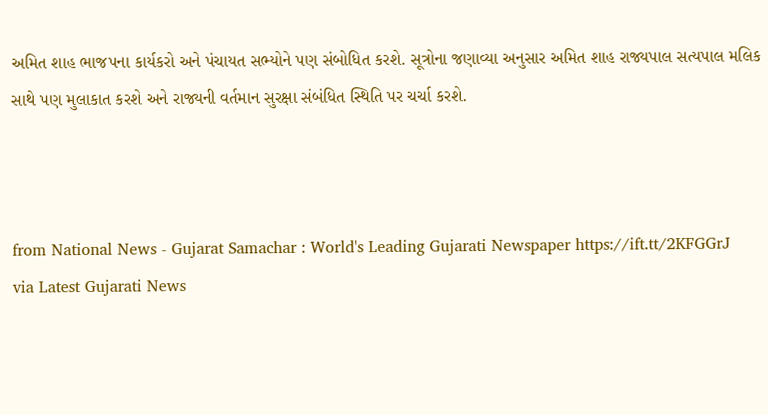અમિત શાહ ભાજપના કાર્યકરો અને પંચાયત સભ્યોને પણ સંબોધિત કરશે. સૂત્રોના જણાવ્યા અનુસાર અમિત શાહ રાજ્યપાલ સત્યપાલ મલિક સાથે પણ મુલાકાત કરશે અને રાજ્યની વર્તમાન સુરક્ષા સંબંધિત સ્થિતિ પર ચર્ચા કરશે.



from National News - Gujarat Samachar : World's Leading Gujarati Newspaper https://ift.tt/2KFGGrJ
via Latest Gujarati News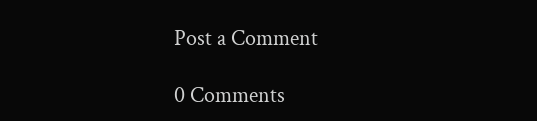Post a Comment

0 Comments